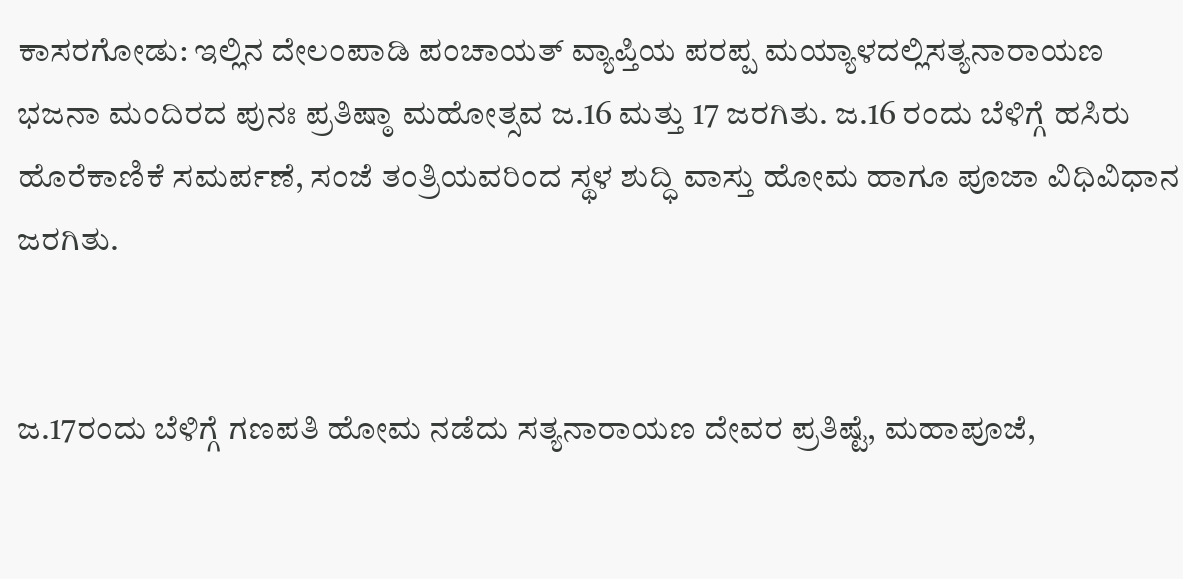ಕಾಸರಗೋಡು: ಇಲ್ಲಿನ ದೇಲಂಪಾಡಿ ಪಂಚಾಯತ್ ವ್ಯಾಪ್ತಿಯ ಪರಪ್ಪ ಮಯ್ಯಾಳದಲ್ಲಿಸತ್ಯನಾರಾಯಣ ಭಜನಾ ಮಂದಿರದ ಪುನಃ ಪ್ರತಿಷ್ಠಾ ಮಹೋತ್ಸವ ಜ.16 ಮತ್ತು 17 ಜರಗಿತು. ಜ.16 ರಂದು ಬೆಳಿಗ್ಗೆ ಹಸಿರು ಹೊರೆಕಾಣಿಕೆ ಸಮರ್ಪಣೆ, ಸಂಜೆ ತಂತ್ರಿಯವರಿಂದ ಸ್ಥಳ ಶುದ್ಧಿ ವಾಸ್ತು ಹೋಮ ಹಾಗೂ ಪೂಜಾ ವಿಧಿವಿಧಾನ ಜರಗಿತು.


ಜ.17ರಂದು ಬೆಳಿಗ್ಗೆ ಗಣಪತಿ ಹೋಮ ನಡೆದು ಸತ್ಯನಾರಾಯಣ ದೇವರ ಪ್ರತಿಷ್ಟೆ, ಮಹಾಪೂಜೆ,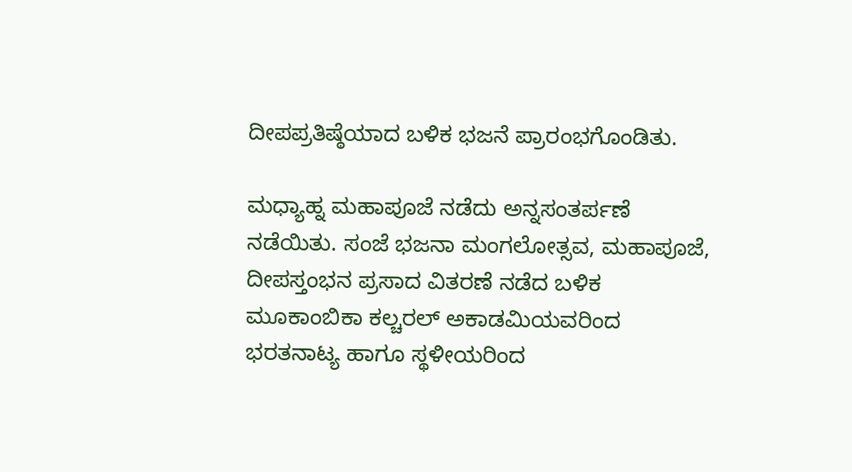ದೀಪಪ್ರತಿಷ್ಠೆಯಾದ ಬಳಿಕ ಭಜನೆ ಪ್ರಾರಂಭಗೊಂಡಿತು.

ಮಧ್ಯಾಹ್ನ ಮಹಾಪೂಜೆ ನಡೆದು ಅನ್ನಸಂತರ್ಪಣೆ ನಡೆಯಿತು. ಸಂಜೆ ಭಜನಾ ಮಂಗಲೋತ್ಸವ, ಮಹಾಪೂಜೆ, ದೀಪಸ್ತಂಭನ ಪ್ರಸಾದ ವಿತರಣೆ ನಡೆದ ಬಳಿಕ ಮೂಕಾಂಬಿಕಾ ಕಲ್ಚರಲ್ ಅಕಾಡಮಿಯವರಿಂದ ಭರತನಾಟ್ಯ ಹಾಗೂ ಸ್ಥಳೀಯರಿಂದ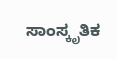ಸಾಂಸ್ಕೃತಿಕ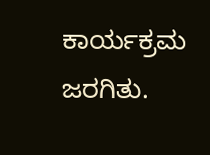ಕಾರ್ಯಕ್ರಮ ಜರಗಿತು.